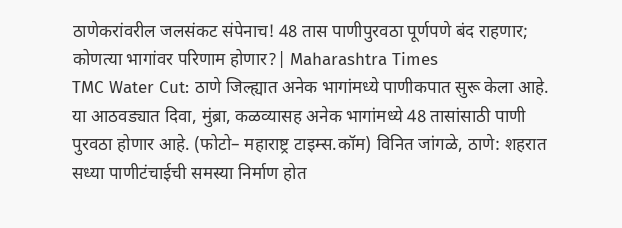ठाणेकरांवरील जलसंकट संपेनाच! 48 तास पाणीपुरवठा पूर्णपणे बंद राहणार; कोणत्या भागांवर परिणाम होणार?| Maharashtra Times
TMC Water Cut: ठाणे जिल्ह्यात अनेक भागांमध्ये पाणीकपात सुरू केला आहे. या आठवड्यात दिवा, मुंब्रा, कळव्यासह अनेक भागांमध्ये 48 तासांसाठी पाणी पुरवठा होणार आहे. (फोटो– महाराष्ट्र टाइम्स.कॉम) विनित जांगळे, ठाणे: शहरात सध्या पाणीटंचाईची समस्या निर्माण होत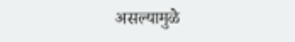असल्यामुळे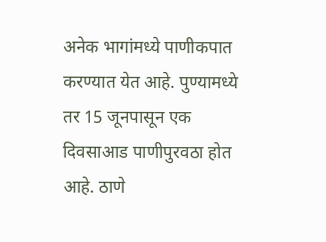अनेक भागांमध्ये पाणीकपात करण्यात येत आहे. पुण्यामध्ये तर 15 जूनपासून एक दिवसाआड पाणीपुरवठा होत आहे. ठाणे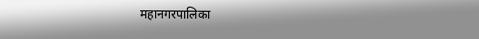महानगरपालिका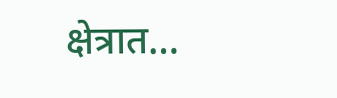क्षेत्रात…